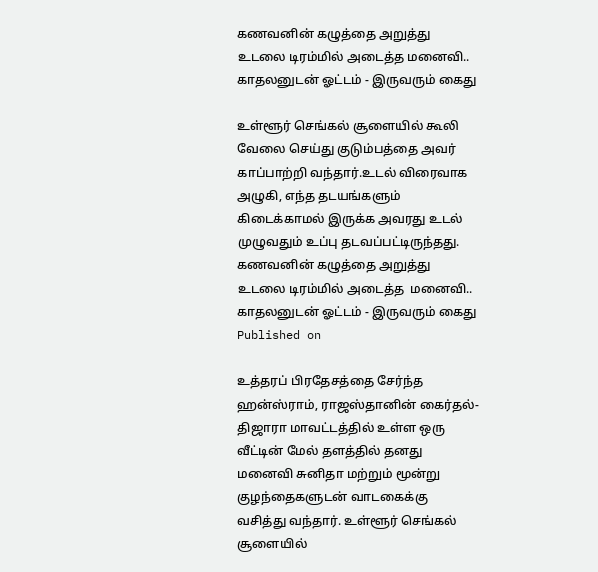கணவனின் கழுத்தை அறுத்து உடலை டிரம்மில் அடைத்த மனைவி.. காதலனுடன் ஓட்டம் - இருவரும் கைது

உள்ளூர் செங்கல் சூளையில் கூலி வேலை செய்து குடும்பத்தை அவர் காப்பாற்றி வந்தார்.உடல் விரைவாக அழுகி, எந்த தடயங்களும் கிடைக்காமல் இருக்க அவரது உடல் முழுவதும் உப்பு தடவப்பட்டிருந்தது.
கணவனின் கழுத்தை அறுத்து உடலை டிரம்மில் அடைத்த  மனைவி.. காதலனுடன் ஓட்டம் - இருவரும் கைது
Published on

உத்தரப் பிரதேசத்தை சேர்ந்த ஹன்ஸ்ராம், ராஜஸ்தானின் கைர்தல்-திஜாரா மாவட்டத்தில் உள்ள ஒரு வீட்டின் மேல் தளத்தில் தனது மனைவி சுனிதா மற்றும் மூன்று குழந்தைகளுடன் வாடகைக்கு வசித்து வந்தார். உள்ளூர் செங்கல் சூளையில்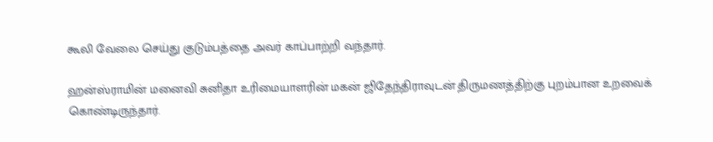கூலி வேலை செய்து குடும்பத்தை அவர் காப்பாற்றி வந்தார்.

ஹன்ஸ்ராமின் மனைவி சுனிதா உரிமையாளரின் மகன் ஜிதேந்திராவுடன் திருமணத்திற்கு புறம்பான உறவைக் கொண்டிருந்தார்.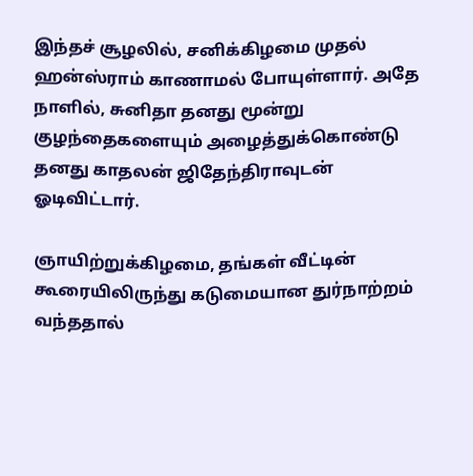இந்தச் சூழலில், சனிக்கிழமை முதல் ஹன்ஸ்ராம் காணாமல் போயுள்ளார். அதே நாளில், சுனிதா தனது மூன்று குழந்தைகளையும் அழைத்துக்கொண்டு தனது காதலன் ஜிதேந்திராவுடன் ஓடிவிட்டார்.

ஞாயிற்றுக்கிழமை, தங்கள் வீட்டின் கூரையிலிருந்து கடுமையான துர்நாற்றம் வந்ததால்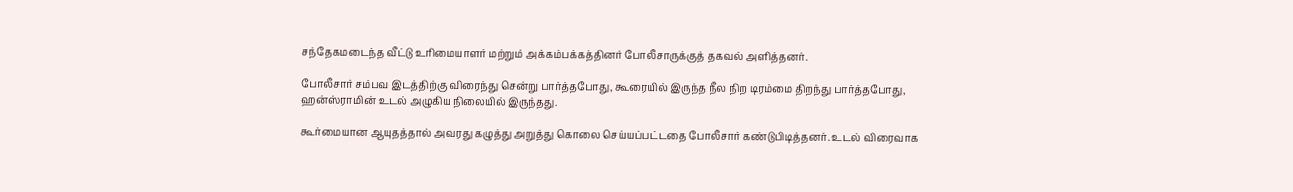சந்தேகமடைந்த வீட்டு உரிமையாளர் மற்றும் அக்கம்பக்கத்தினர் போலீசாருக்குத் தகவல் அளித்தனர்.

போலீசார் சம்பவ இடத்திற்கு விரைந்து சென்று பார்த்தபோது, கூரையில் இருந்த நீல நிற டிரம்மை திறந்து பார்த்தபோது, ஹன்ஸ்ராமின் உடல் அழுகிய நிலையில் இருந்தது.

கூர்மையான ஆயுதத்தால் அவரது கழுத்து அறுத்து கொலை செய்யப்பட்டதை போலீசார் கண்டுபிடித்தனர். உடல் விரைவாக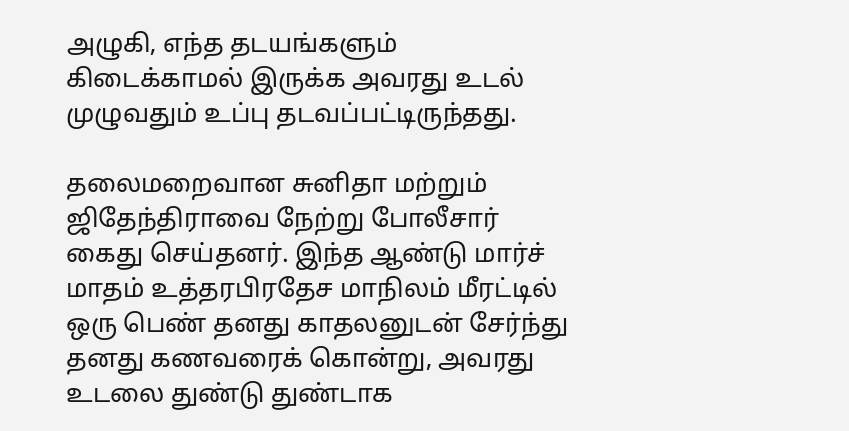அழுகி, எந்த தடயங்களும் கிடைக்காமல் இருக்க அவரது உடல் முழுவதும் உப்பு தடவப்பட்டிருந்தது.

தலைமறைவான சுனிதா மற்றும் ஜிதேந்திராவை நேற்று போலீசார் கைது செய்தனர். இந்த ஆண்டு மார்ச் மாதம் உத்தரபிரதேச மாநிலம் மீரட்டில் ஒரு பெண் தனது காதலனுடன் சேர்ந்து தனது கணவரைக் கொன்று, அவரது உடலை துண்டு துண்டாக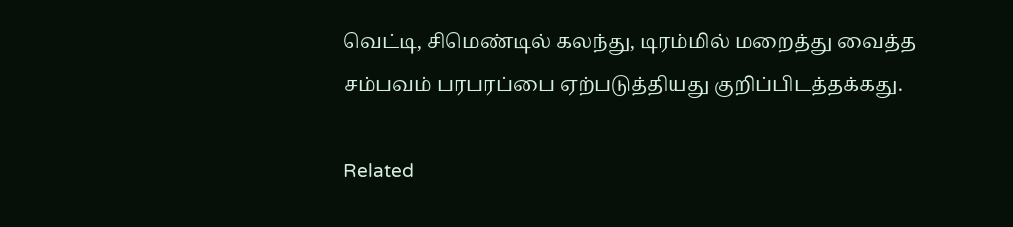வெட்டி, சிமெண்டில் கலந்து, டிரம்மில் மறைத்து வைத்த சம்பவம் பரபரப்பை ஏற்படுத்தியது குறிப்பிடத்தக்கது.

Related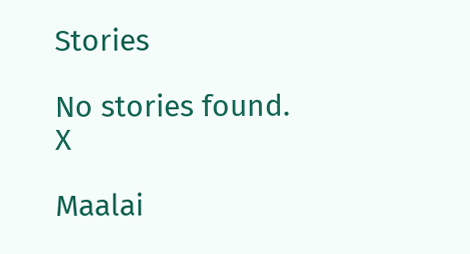Stories

No stories found.
X

Maalai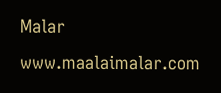Malar
www.maalaimalar.com